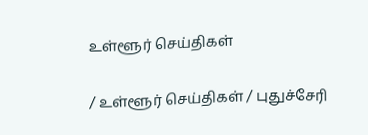உள்ளூர் செய்திகள்

/ உள்ளூர் செய்திகள் / புதுச்சேரி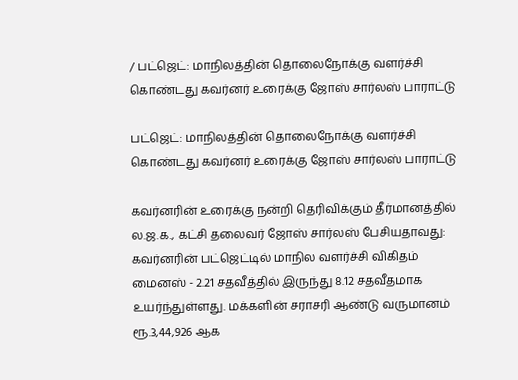/ பட்ஜெட்: மாநிலத்தின் தொலைநோக்கு வளர்ச்சி கொண்டது கவர்னர் உரைக்கு ஜோஸ் சார்லஸ் பாராட்டு

பட்ஜெட்: மாநிலத்தின் தொலைநோக்கு வளர்ச்சி கொண்டது கவர்னர் உரைக்கு ஜோஸ் சார்லஸ் பாராட்டு

கவர்னரின் உரைக்கு நன்றி தெரிவிக்கும் தீர்மானத்தில் ல.ஜ.க., கட்சி தலைவர் ஜோஸ் சார்லஸ் பேசியதாவது: கவர்னரின் பட்ஜெட்டில் மாநில வளர்ச்சி விகிதம் மைனஸ் - 2.21 சதவீத்தில் இருந்து 8.12 சதவீதமாக உயர்ந்துள்ளது. மக்களின் சராசரி ஆண்டு வருமானம் ரூ.3,44,926 ஆக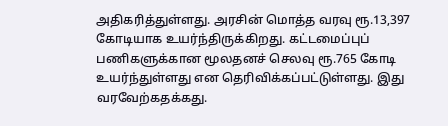அதிகரித்துள்ளது. அரசின் மொத்த வரவு ரூ.13,397 கோடியாக உயர்ந்திருக்கிறது. கட்டமைப்புப் பணிகளுக்கான மூலதனச் செலவு ரூ.765 கோடி உயர்ந்துள்ளது என தெரிவிக்கப்பட்டுள்ளது. இது வரவேற்கதக்கது.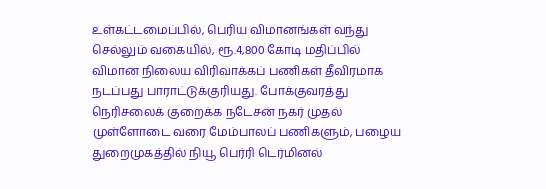உள்கட்டமைப்பில், பெரிய விமானங்கள் வந்து செல்லும் வகையில், ரூ.4,800 கோடி மதிப்பில் விமான நிலைய விரிவாக்கப் பணிகள் தீவிரமாக நடப்பது பாராட்டுக்குரியது. போக்குவரத்து நெரிசலைக் குறைக்க நடேசன் நகர் முதல் முள்ளோடை வரை மேம்பாலப் பணிகளும், பழைய துறைமுகத்தில் நியூ பெர்ரி டெர்மினல்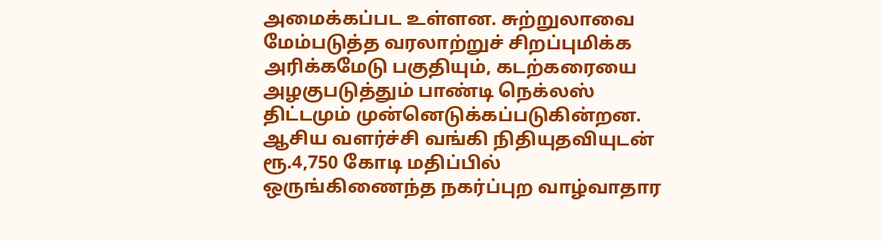அமைக்கப்பட உள்ளன. சுற்றுலாவை மேம்படுத்த வரலாற்றுச் சிறப்புமிக்க அரிக்கமேடு பகுதியும், கடற்கரையை அழகுபடுத்தும் பாண்டி நெக்லஸ் திட்டமும் முன்னெடுக்கப்படுகின்றன. ஆசிய வளர்ச்சி வங்கி நிதியுதவியுடன் ரூ.4,750 கோடி மதிப்பில் ஒருங்கிணைந்த நகர்ப்புற வாழ்வாதார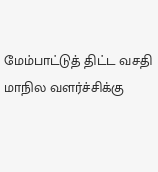மேம்பாட்டுத் திட்ட வசதி மாநில வளர்ச்சிக்கு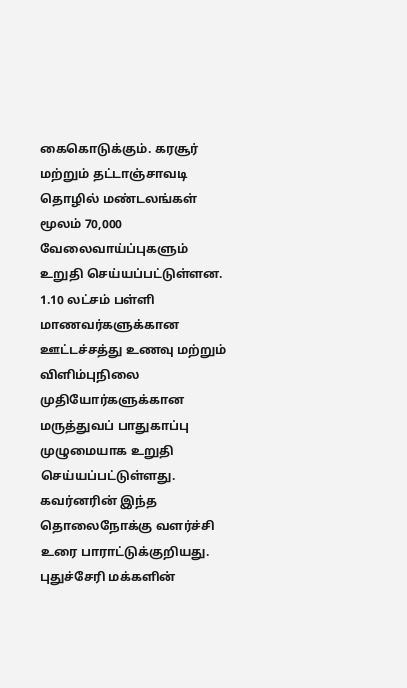கைகொடுக்கும். கரசூர் மற்றும் தட்டாஞ்சாவடி தொழில் மண்டலங்கள் மூலம் 70,000 வேலைவாய்ப்புகளும் உறுதி செய்யப்பட்டுள்ளன. 1.10 லட்சம் பள்ளி மாணவர்களுக்கான ஊட்டச்சத்து உணவு மற்றும் விளிம்புநிலை முதியோர்களுக்கான மருத்துவப் பாதுகாப்பு முழுமையாக உறுதி செய்யப்பட்டுள்ளது. கவர்னரின் இந்த தொலைநோக்கு வளர்ச்சி உரை பாராட்டுக்குறியது. புதுச்சேரி மக்களின்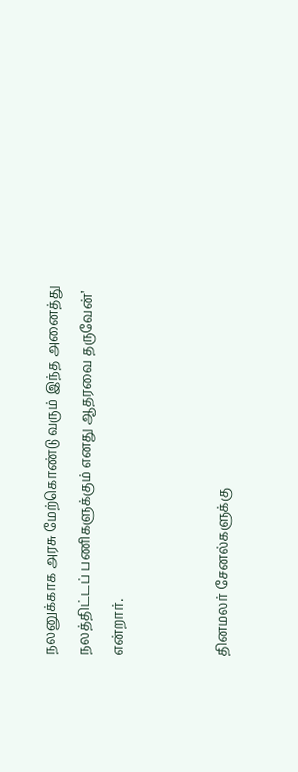நலனுக்காக அரசு மேற்கொண்டு வரும் இந்த அனைத்து நலத்திட்டப் பணிகளுக்கும் எனது ஆதரவை தருவேன்’ என்றார்.


தினமலர் சேனல்களுக்கு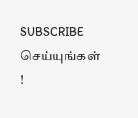SUBSCRIBE செய்யுங்கள் !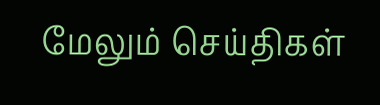மேலும் செய்திகள்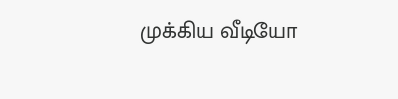முக்கிய வீடியோ